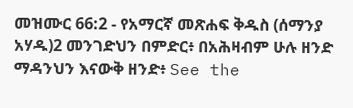መዝሙር 66:2 - የአማርኛ መጽሐፍ ቅዱስ (ሰማንያ አሃዱ)2 መንገድህን በምድር፥ በአሕዛብም ሁሉ ዘንድ ማዳንህን እናውቅ ዘንድ፥ See the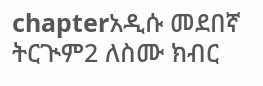chapterአዲሱ መደበኛ ትርጒም2 ለስሙ ክብር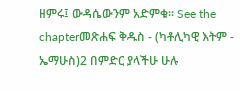ዘምሩ፤ ውዳሴውንም አድምቁ። See the chapterመጽሐፍ ቅዱስ - (ካቶሊካዊ እትም - ኤማሁስ)2 በምድር ያላችሁ ሁሉ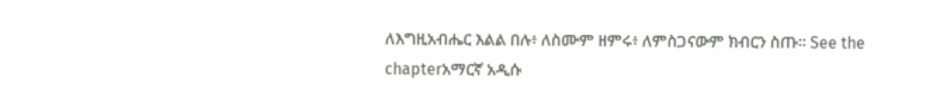ለእግዚአብሔር እልል በሉ፥ ለስሙም ዘምሩ፥ ለምስጋናውም ክብርን ስጡ። See the chapterአማርኛ አዲሱ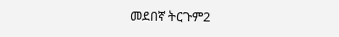መደበኛ ትርጉም2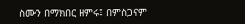ስሙን በማክበር ዘምሩ፤ በምስጋናም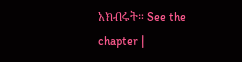አክብሩት። See the chapter |